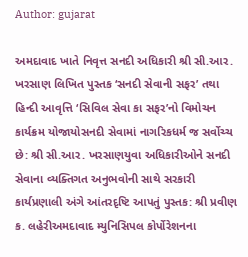Author: gujarat

અમદાવાદ ખાતે નિવૃત્ત સનદી અધિકારી શ્રી સી.આર. ખરસાણ લિખિત પુસ્તક ‘સનદી સેવાની સફર’ તથા હિન્દી આવૃત્તિ ‘સિવિલ સેવા કા સફર’નો વિમોચન કાર્યક્રમ યોજાયોસનદી સેવામાં નાગરિકધર્મ જ સર્વોચ્ચ છે: શ્રી સી.આર. ખરસાણયુવા અધિકારીઓને સનદી સેવાના વ્યક્તિગત અનુભવોની સાથે સરકારી કાર્યપ્રણાલી અંગે આંતરદૃષ્ટિ આપતું પુસ્તક: શ્રી પ્રવીણ ક. લહેરીઅમદાવાદ મ્યુનિસિપલ કોર્પોરેશનના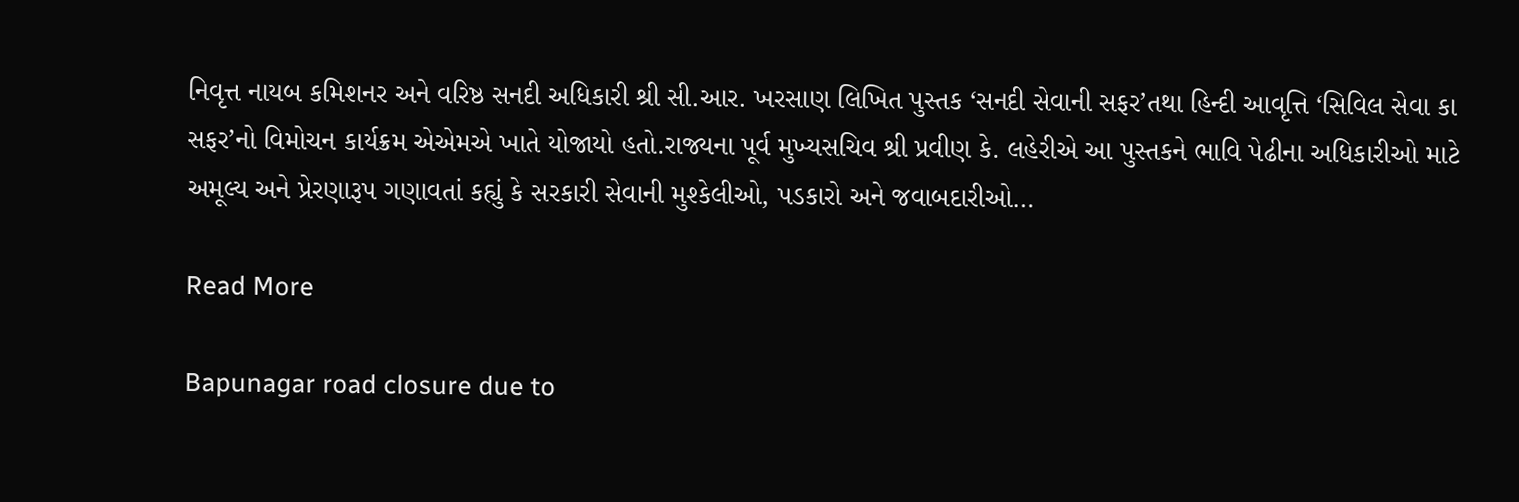નિવૃત્ત નાયબ કમિશનર અને વરિષ્ઠ સનદી અધિકારી શ્રી સી.આર. ખરસાણ લિખિત પુસ્તક ‘સનદી સેવાની સફર’તથા હિન્દી આવૃત્તિ ‘સિવિલ સેવા કા સફર’નો વિમોચન કાર્યક્રમ એએમએ ખાતે યોજાયો હતો.રાજ્યના પૂર્વ મુખ્યસચિવ શ્રી પ્રવીણ કે. લહેરીએ આ પુસ્તકને ભાવિ પેઢીના અધિકારીઓ માટે અમૂલ્ય અને પ્રેરણારૂપ ગણાવતાં કહ્યું કે સરકારી સેવાની મુશ્કેલીઓ, પડકારો અને જવાબદારીઓ…

Read More

Bapunagar road closure due to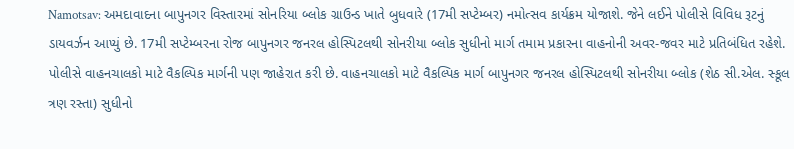Namotsav: અમદાવાદના બાપુનગર વિસ્તારમાં સોનરિયા બ્લોક ગ્રાઉન્ડ ખાતે બુધવારે (17મી સપ્ટેમ્બર) નમોત્સવ કાર્યક્રમ યોજાશે. જેને લઈને પોલીસે વિવિધ રૂટનું ડાયવર્ઝન આપ્યું છે. 17મી સપ્ટેમ્બરના રોજ બાપુનગર જનરલ હોસ્પિટલથી સોનરીયા બ્લોક સુધીનો માર્ગ તમામ પ્રકારના વાહનોની અવર-જવર માટે પ્રતિબંધિત રહેશે. પોલીસે વાહનચાલકો માટે વૈકલ્પિક માર્ગની પણ જાહેરાત કરી છે. વાહનચાલકો માટે વૈકલ્પિક માર્ગ બાપુનગર જનરલ હોસ્પિટલથી સોનરીયા બ્લોક (શેઠ સી.એલ. સ્કૂલ ત્રણ રસ્તા) સુધીનો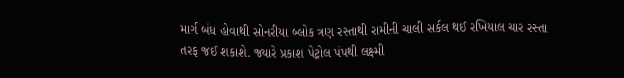માર્ગ બંધ હોવાથી સોનરીયા બ્લોક ત્રણ રસ્તાથી રામીની ચાલી સર્કલ થઈ રખિયાલ ચાર રસ્તા તરફ જઈ શકાશે. જ્યારે પ્રકાશ પેટ્રોલ પંપથી લક્ષ્મી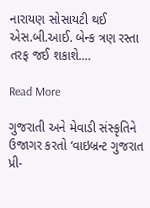નારાયણ સોસાયટી થઈ એસ.બી.આઈ. બેન્ક ત્રણ રસ્તા તરફ જઈ શકાશે.…

Read More

ગુજરાતી અને મેવાડી સંસ્કૃતિને ઉજાગર કરતો ‘વાઇબ્રન્ટ ગુજરાત પ્રી-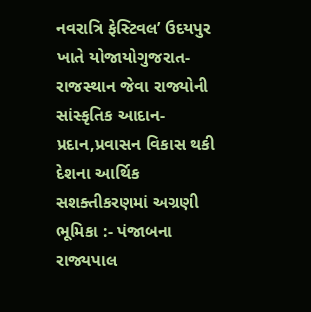નવરાત્રિ ફેસ્ટિવલ’ ઉદયપુર ખાતે યોજાયોગુજરાત-રાજસ્થાન જેવા રાજ્યોની સાંસ્કૃતિક આદાન-પ્રદાન,પ્રવાસન વિકાસ થકી દેશના આર્થિક સશક્તીકરણમાં અગ્રણી ભૂમિકા :- પંજાબના રાજ્યપાલ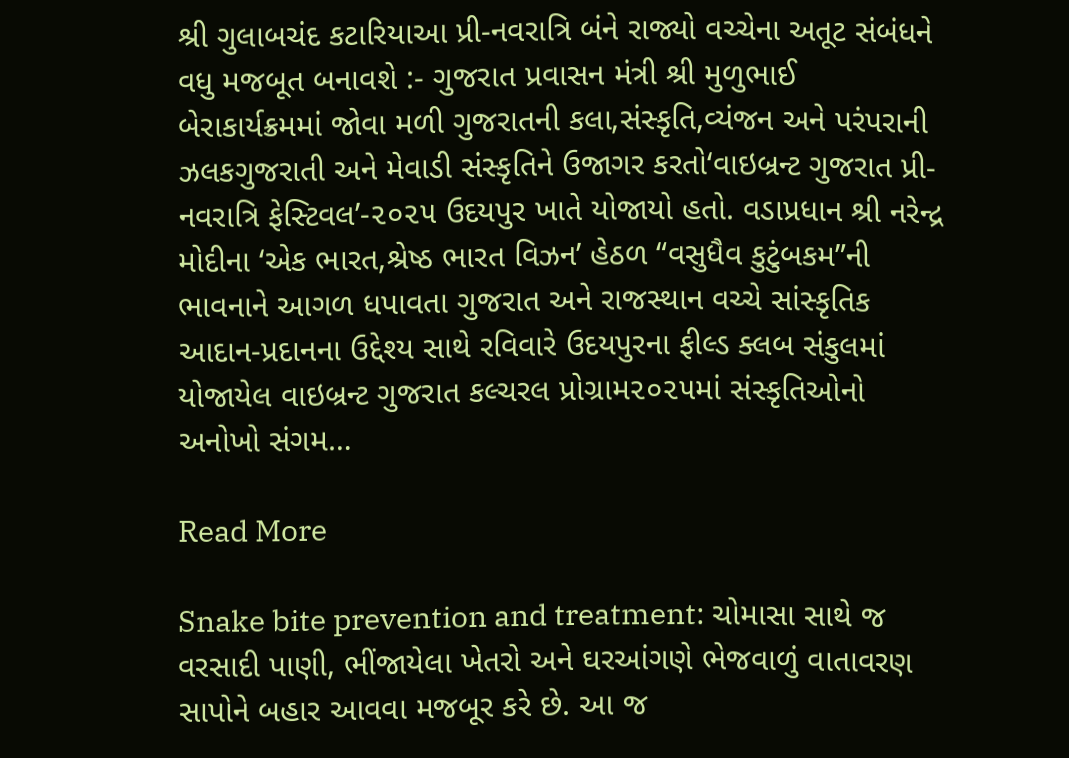શ્રી ગુલાબચંદ કટારિયાઆ પ્રી-નવરાત્રિ બંને રાજ્યો વચ્ચેના અતૂટ સંબંધને વધુ મજબૂત બનાવશે :- ગુજરાત પ્રવાસન મંત્રી શ્રી મુળુભાઈ બેરાકાર્યક્રમમાં જોવા મળી ગુજરાતની કલા,સંસ્કૃતિ,વ્યંજન અને પરંપરાની ઝલકગુજરાતી અને મેવાડી સંસ્કૃતિને ઉજાગર કરતો‘વાઇબ્રન્ટ ગુજરાત પ્રી-નવરાત્રિ ફેસ્ટિવલ’-૨૦૨૫ ઉદયપુર ખાતે યોજાયો હતો. વડાપ્રધાન શ્રી નરેન્દ્ર મોદીના ‘એક ભારત,શ્રેષ્ઠ ભારત વિઝન’ હેઠળ “વસુધૈવ કુટુંબકમ”ની ભાવનાને આગળ ધપાવતા ગુજરાત અને રાજસ્થાન વચ્ચે સાંસ્કૃતિક આદાન-પ્રદાનના ઉદ્દેશ્ય સાથે રવિવારે ઉદયપુરના ફીલ્ડ ક્લબ સંકુલમાં યોજાયેલ વાઇબ્રન્ટ ગુજરાત કલ્ચરલ પ્રોગ્રામ૨૦૨૫માં સંસ્કૃતિઓનો અનોખો સંગમ…

Read More

Snake bite prevention and treatment: ચોમાસા સાથે જ વરસાદી પાણી, ભીંજાયેલા ખેતરો અને ઘરઆંગણે ભેજવાળું વાતાવરણ સાપોને બહાર આવવા મજબૂર કરે છે. આ જ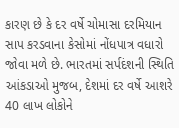કારણ છે કે દર વર્ષે ચોમાસા દરમિયાન સાપ કરડવાના કેસોમાં નોંધપાત્ર વધારો જોવા મળે છે. ભારતમાં સર્પદંશની સ્થિતિ આંકડાઓ મુજબ, દેશમાં દર વર્ષે આશરે 40 લાખ લોકોને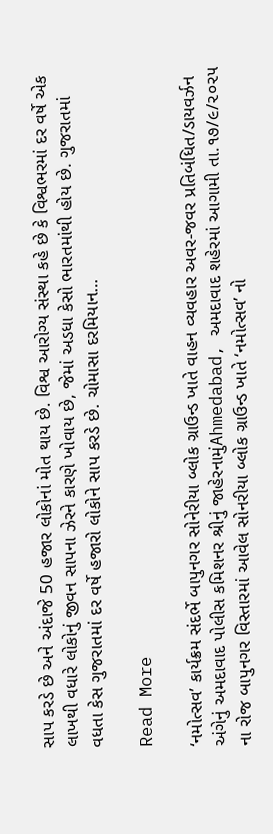સાપ કરડે છે અને અંદાજે 50 હજાર લોકોનાં મોત થાય છે. વિશ્વ આરોગ્ય સંસ્થા કહે છે કે વિશ્વભરમાં દર વર્ષે એક લાખથી વધારે લોકોનું જીવન સાપના ઝેરને કારણે ખોવાય છે, જેમાં અડધા કેસો ભારતમાંથી હોય છે. ગુજરાતમાં વધતા કેસ ગુજરાતમાં દર વર્ષે હજારો લોકોને સાપ કરડે છે. ચોમાસા દરમિયાન…

Read More

‘નમોત્સવ’ કાર્યક્રમ સંદર્ભે બાપુનગર સોનેરીયા બ્લોક ગ્રાઉન્ડ ખાતે વાહન વ્યવહાર અવર-જવર પ્રતિબંધિત/ડાયવર્ઝન અંગેનું અમદાવાદ પોલીસ કમિશનર શ્રીનું જાહેરનામુંAhmedabad, અમદાવાદ શહેરમાં આગામી તા.૧૭/૯/૨૦૨૫ ના રોજ બાપુનગર વિસ્તારમાં આવેલ સોનરીયા બ્લોક ગ્રાઉન્ડ ખાતે ‘નમોત્સવ’ નો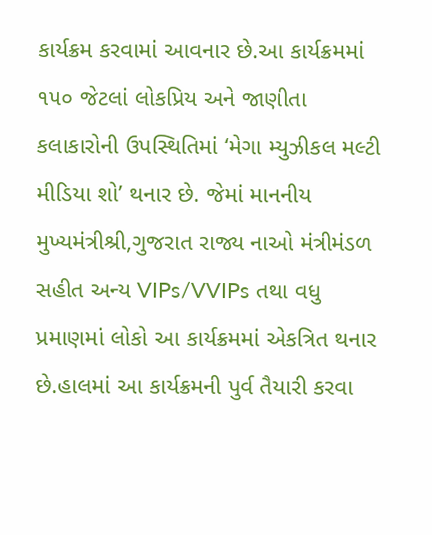કાર્યક્રમ કરવામાં આવનાર છે.આ કાર્યક્રમમાં ૧૫૦ જેટલાં લોકપ્રિય અને જાણીતા કલાકારોની ઉપસ્થિતિમાં ‘મેગા મ્યુઝીકલ મલ્ટી મીડિયા શો’ થનાર છે. જેમાં માનનીય મુખ્યમંત્રીશ્રી,ગુજરાત રાજ્ય નાઓ મંત્રીમંડળ સહીત અન્ય VIPs/VVIPs તથા વધુ પ્રમાણમાં લોકો આ કાર્યક્રમમાં એકત્રિત થનાર છે.હાલમાં આ કાર્યક્રમની પુર્વ તૈયારી કરવા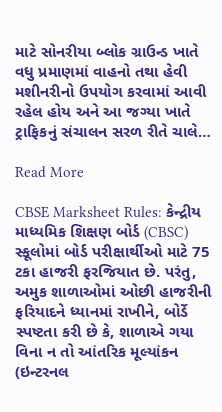માટે સોનરીયા બ્લોક ગ્રાઉન્ડ ખાતે વધુ પ્રમાણમાં વાહનો તથા હેવી મશીનરીનો ઉપયોગ કરવામાં આવી રહેલ હોય અને આ જગ્યા ખાતે ટ્રાફિકનું સંચાલન સરળ રીતે ચાલે…

Read More

CBSE Marksheet Rules: કેન્દ્રીય માધ્યમિક શિક્ષણ બોર્ડ (CBSC) સ્કૂલોમાં બોર્ડ પરીક્ષાર્થીઓ માટે 75 ટકા હાજરી ફરજિયાત છે. પરંતુ, અમુક શાળાઓમાં ઓછી હાજરીની ફરિયાદને ધ્યાનમાં રાખીને, બોર્ડે સ્પષ્ટતા કરી છે કે, શાળાએ ગયા વિના ન તો આંતરિક મૂલ્યાંકન (ઇન્ટરનલ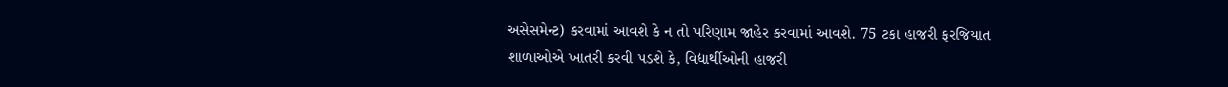અસેસમેન્ટ) કરવામાં આવશે કે ન તો પરિણામ જાહેર કરવામાં આવશે. 75 ટકા હાજરી ફરજિયાત શાળાઓએ ખાતરી કરવી પડશે કે, વિદ્યાર્થીઓની હાજરી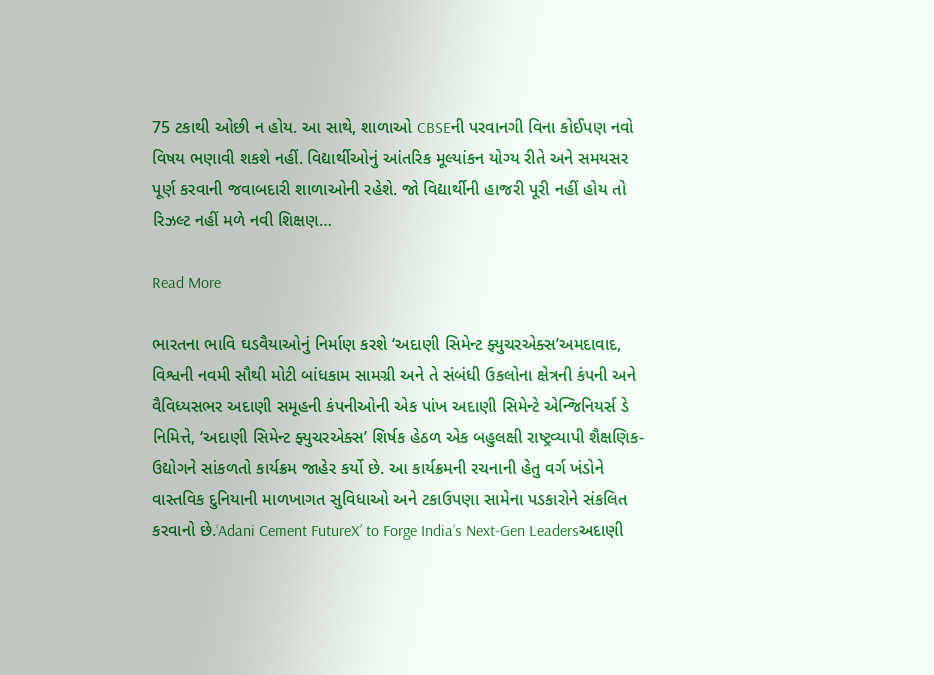75 ટકાથી ઓછી ન હોય. આ સાથે, શાળાઓ CBSEની પરવાનગી વિના કોઈપણ નવો વિષય ભણાવી શકશે નહીં. વિદ્યાર્થીઓનું આંતરિક મૂલ્યાંકન યોગ્ય રીતે અને સમયસર પૂર્ણ કરવાની જવાબદારી શાળાઓની રહેશે. જો વિદ્યાર્થીની હાજરી પૂરી નહીં હોય તો રિઝલ્ટ નહીં મળે નવી શિક્ષણ…

Read More

ભારતના ભાવિ ઘડવૈયાઓનું નિર્માણ કરશે ‘અદાણી સિમેન્ટ ફ્યુચરએક્સ’અમદાવાદ, વિશ્વની નવમી સૌથી મોટી બાંધકામ સામગ્રી અને તે સંબંધી ઉકલોના ક્ષેત્રની કંપની અને વૈવિધ્યસભર અદાણી સમૂહની કંપનીઓની એક પાંખ અદાણી સિમેન્ટે એન્જિનિયર્સ ડે નિમિત્તે, ‘અદાણી સિમેન્ટ ફ્યુચરએક્સ’ શિર્ષક હેઠળ એક બહુલક્ષી રાષ્ટ્રવ્યાપી શૈક્ષણિક-ઉદ્યોગને સાંકળતો કાર્યક્રમ જાહેર કર્યો છે. આ કાર્યક્રમની રચનાની હેતુ વર્ગ ખંડોને વાસ્તવિક દુનિયાની માળખાગત સુવિધાઓ અને ટકાઉપણા સામેના પડકારોને સંકલિત કરવાનો છે.‘Adani Cement FutureX’ to Forge India’s Next‑Gen Leadersઅદાણી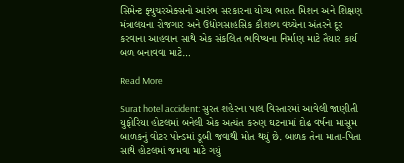સિમેન્ટ ફ્યુચરએક્સનો આરંભ સરકારના યોગ્ય ભારત મિશન અને શિક્ષણ મંત્રાલયના રોજગાર અને ઉદ્યોગસાહસિક કૌશલ્ય વચ્ચેના અંતરને દૂર કરવાના આહવાન સાથે એક સંકલિત ભવિષ્યના નિર્માણ માટે તૈયાર કાર્ય બળ બનાવવા માટે…

Read More

Surat hotel accident: સુરત શહેરના પાલ વિસ્તારમાં આવેલી જાણીતી યુફોરિયા હોટલમાં બનેલી એક અત્યંત કરુણ ઘટનામાં દોઢ વર્ષના માસૂમ બાળકનું વોટર પોન્ડમાં ડૂબી જવાથી મોત થયું છે. બાળક તેના માતા-પિતા સાથે હોટલમાં જમવા માટે ગયું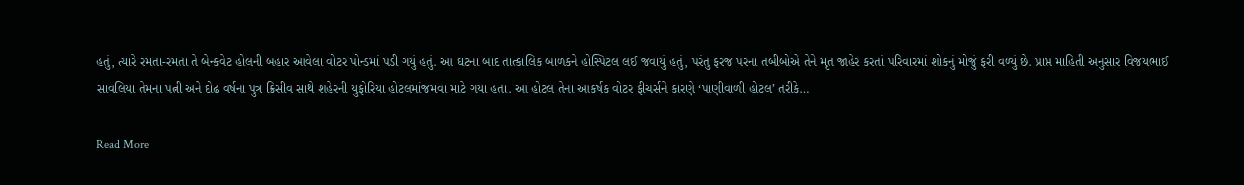હતું, ત્યારે રમતા-રમતા તે બેન્કવેટ હોલની બહાર આવેલા વોટર પોન્ડમાં પડી ગયું હતું. આ ઘટના બાદ તાત્કાલિક બાળકને હોસ્પિટલ લઈ જવાયું હતું, પરંતુ ફરજ પરના તબીબોએ તેને મૃત જાહેર કરતાં પરિવારમાં શોકનું મોજું ફરી વળ્યું છે. પ્રાપ્ત માહિતી અનુસાર વિજયભાઈ સાવલિયા તેમના પત્ની અને દોઢ વર્ષના પુત્ર ક્રિસીવ સાથે શહેરની યુફોરિયા હોટલમાંજમવા માટે ગયા હતા. આ હોટલ તેના આકર્ષક વોટર ફીચર્સને કારણે ‘પાણીવાળી હોટલ’ તરીકે…

Read More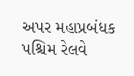અપર મહાપ્રબંધક પશ્ચિમ રેલવે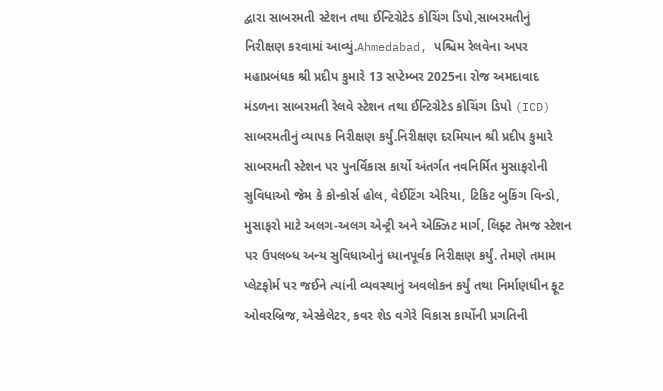દ્વારા સાબરમતી સ્ટેશન તથા ઈન્ટિગ્રેટેડ કોચિંગ ડિપો,સાબરમતીનું નિરીક્ષણ કરવામાં આવ્યું.Ahmedabad, પશ્ચિમ રેલવેના અપર મહાપ્રબંધક શ્રી પ્રદીપ કુમારે 13 સપ્ટેમ્બર 2025ના રોજ અમદાવાદ મંડળના સાબરમતી રેલવે સ્ટેશન તથા ઈન્ટિગ્રેટેડ કોચિંગ ડિપો (ICD) સાબરમતીનું વ્યાપક નિરીક્ષણ કર્યું.નિરીક્ષણ દરમિયાન શ્રી પ્રદીપ કુમારે સાબરમતી સ્ટેશન પર પુનર્વિકાસ કાર્યો અંતર્ગત નવનિર્મિત મુસાફરોની સુવિધાઓ જેમ કે કોન્કોર્સ હોલ, વેઈટિંગ એરિયા, ટિકિટ બુકિંગ વિન્ડો, મુસાફરો માટે અલગ-અલગ એન્ટ્રી અને એક્ઝિટ માર્ગ, લિફ્ટ તેમજ સ્ટેશન પર ઉપલબ્ધ અન્ય સુવિધાઓનું ધ્યાનપૂર્વક નિરીક્ષણ કર્યું. તેમણે તમામ પ્લેટફોર્મ પર જઈને ત્યાંની વ્યવસ્થાનું અવલોકન કર્યું તથા નિર્માણધીન ફૂટ ઓવરબ્રિજ, એસ્કેલેટર, કવર શેડ વગેરે વિકાસ કાર્યોની પ્રગતિની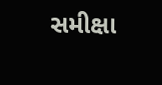સમીક્ષા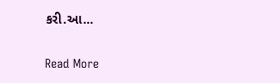કરી.આ…

Read More